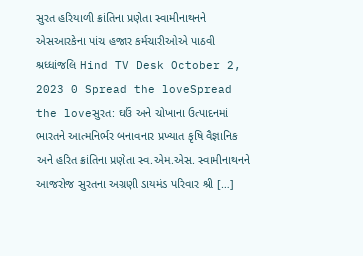સુરત હરિયાળી ક્રાંતિના પ્રણેતા સ્વામીનાથનને એસઆરકેના પાંચ હજાર કર્મચારીઓએ પાઠવી શ્રધ્ધાંજલિ Hind TV Desk October 2, 2023 0 Spread the loveSpread the loveસુરત: ઘઉં અને ચોખાના ઉત્પાદનમાં ભારતને આત્મનિર્ભર બનાવનાર પ્રખ્યાત કૃષિ વૈજ્ઞાનિક અને હરિત ક્રાંતિના પ્રણેતા સ્વ.એમ.એસ. સ્વામીનાથનને આજરોજ સુરતના અગ્રણી ડાયમંડ પરિવાર શ્રી […]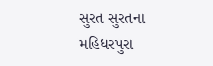સુરત સુરતના મહિધરપુરા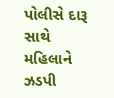પોલીસે દારૂ સાથે મહિલાને ઝડપી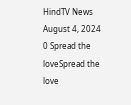HindTV News August 4, 2024 0 Spread the loveSpread the love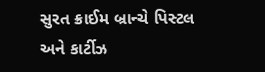સુરત ક્રાઈમ બ્રાન્ચે પિસ્ટલ અને કાર્ટીઝ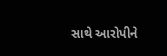સાથે આરોપીને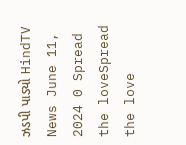ઝડપી પાડ્યો HindTV News June 11, 2024 0 Spread the loveSpread the love